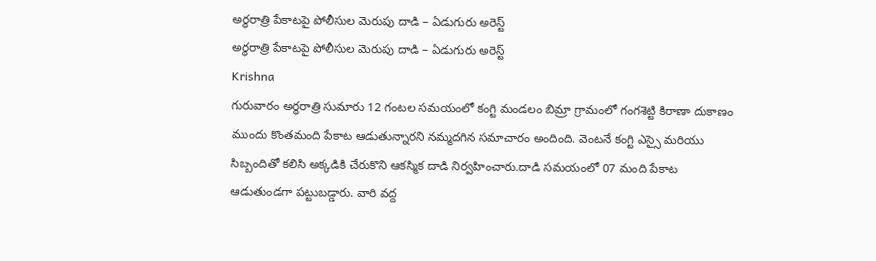అర్ధరాత్రి పేకాటపై పోలీసుల మెరుపు దాడి – ఏడుగురు అరెస్ట్
అర్ధరాత్రి పేకాటపై పోలీసుల మెరుపు దాడి – ఏడుగురు అరెస్ట్
Krishna
గురువారం అర్ధరాత్రి సుమారు 12 గంటల సమయంలో కంగ్టి మండలం బిమ్రా గ్రామంలో గంగశెట్టి కిరాణా దుకాణం ముందు కొంతమంది పేకాట ఆడుతున్నారని నమ్మదగిన సమాచారం అందింది. వెంటనే కంగ్టి ఎస్సై మరియు సిబ్బందితో కలిసి అక్కడికి చేరుకొని ఆకస్మిక దాడి నిర్వహించారు.దాడి సమయంలో 07 మంది పేకాట ఆడుతుండగా పట్టుబడ్డారు. వారి వద్ద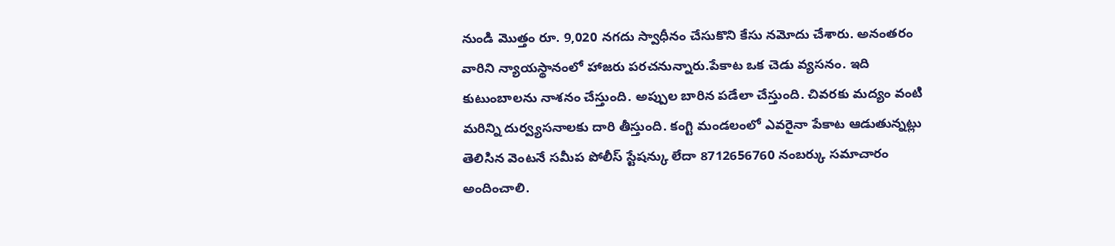నుండి మొత్తం రూ. 9,020 నగదు స్వాధీనం చేసుకొని కేసు నమోదు చేశారు. అనంతరం వారిని న్యాయస్థానంలో హాజరు పరచనున్నారు.పేకాట ఒక చెడు వ్యసనం. ఇది కుటుంబాలను నాశనం చేస్తుంది. అప్పుల బారిన పడేలా చేస్తుంది. చివరకు మద్యం వంటి మరిన్ని దుర్వ్యసనాలకు దారి తీస్తుంది. కంగ్టి మండలంలో ఎవరైనా పేకాట ఆడుతున్నట్లు తెలిసిన వెంటనే సమీప పోలీస్ స్టేషన్కు లేదా 8712656760 నంబర్కు సమాచారం అందించాలి.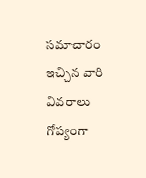సమాచారం ఇచ్చిన వారి వివరాలు గోప్యంగా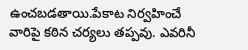ఉంచబడతాయి.పేకాట నిర్వహించే వారిపై కఠిన చర్యలు తప్పవు. ఎవరినీ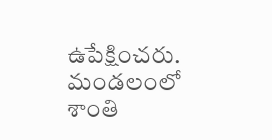ఉపేక్షించరు. మండలంలో శాంతి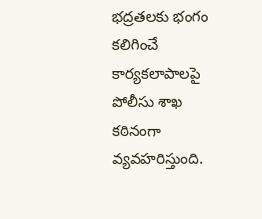భద్రతలకు భంగం కలిగించే కార్యకలాపాలపై పోలీసు శాఖ కఠినంగా వ్యవహరిస్తుంది.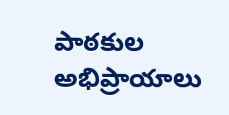పాఠకుల అభిప్రాయాలు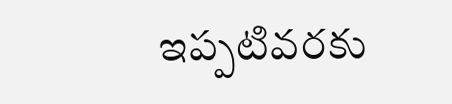ఇప్పటివరకు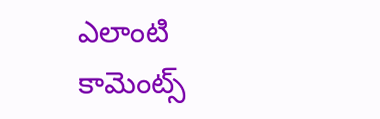ఎలాంటి కామెంట్స్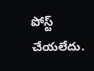పోస్ట్ చేయలేదు.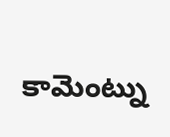కామెంట్ను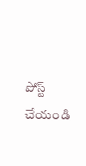పోస్ట్ చేయండి